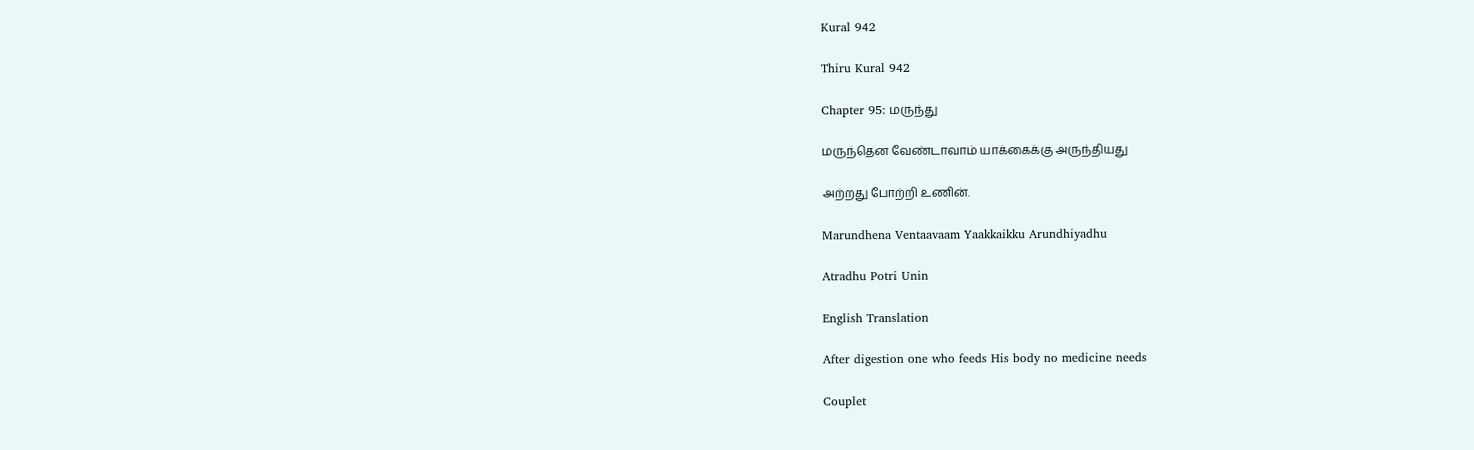Kural 942

Thiru Kural 942

Chapter 95: மருந்து

மருந்தென வேண்டாவாம் யாக்கைக்கு அருந்தியது

அற்றது போற்றி உணின்.

Marundhena Ventaavaam Yaakkaikku Arundhiyadhu

Atradhu Potri Unin

English Translation

After digestion one who feeds His body no medicine needs

Couplet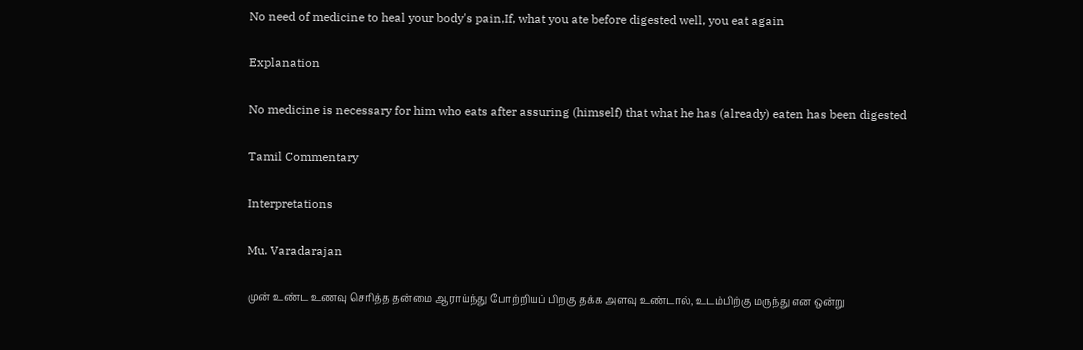No need of medicine to heal your body's pain,If, what you ate before digested well, you eat again

Explanation

No medicine is necessary for him who eats after assuring (himself) that what he has (already) eaten has been digested

Tamil Commentary

Interpretations

Mu. Varadarajan

முன் உண்ட உணவு செரித்த தன்மை ஆராய்ந்து போற்றியப் பிறகு தக்க அளவு உண்டால், உடம்பிற்கு மருந்து என ஒன்று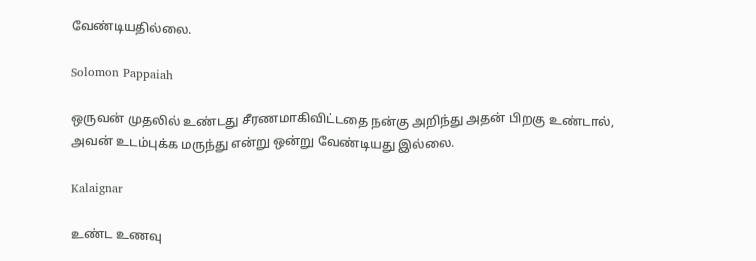வேண்டியதில்லை.

Solomon Pappaiah

ஒருவன் முதலில் உண்டது சீரணமாகிவிட்டதை நன்கு அறிந்து அதன் பிறகு உண்டால், அவன் உடம்புக்க மருந்து என்று ஒன்று வேண்டியது இல்லை.

Kalaignar

உண்ட உணவு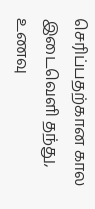செரிப்பதற்கான கால இடைவெளி தந்து, உணவு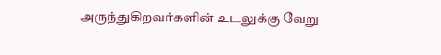அருந்துகிறவர்களின் உடலுக்கு வேறு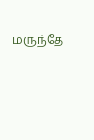மருந்தே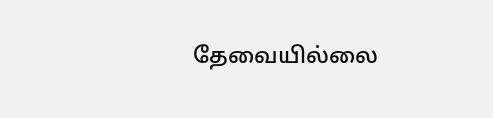தேவையில்லை